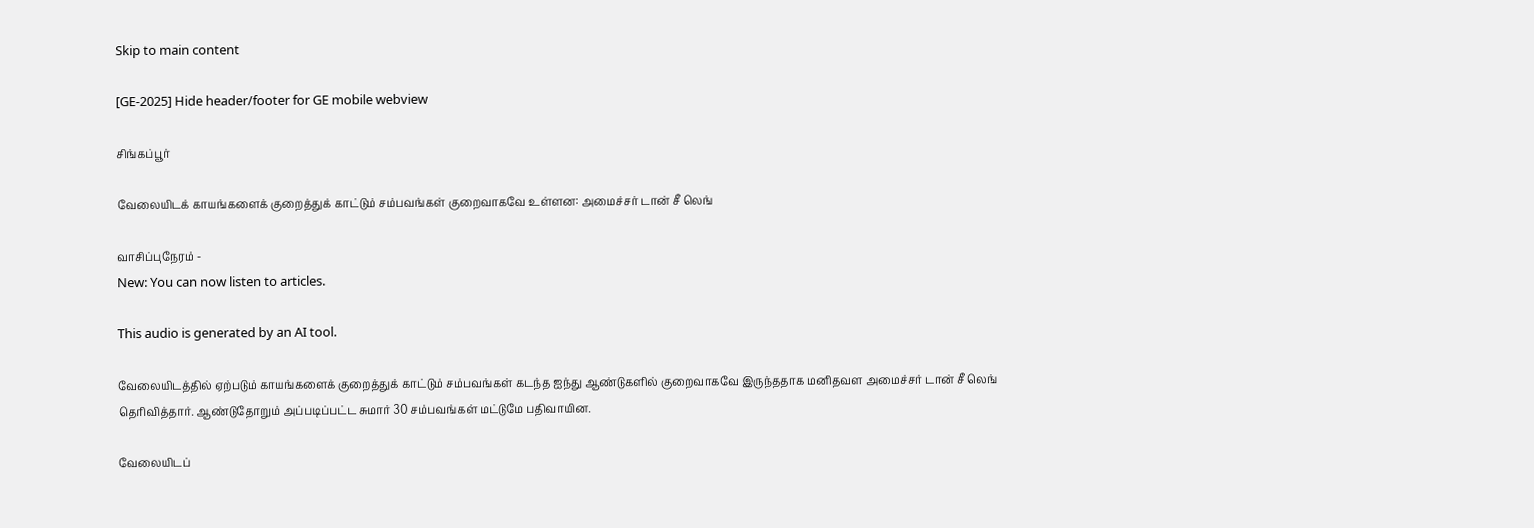Skip to main content

[GE-2025] Hide header/footer for GE mobile webview

சிங்கப்பூர்

வேலையிடக் காயங்களைக் குறைத்துக் காட்டும் சம்பவங்கள் குறைவாகவே உள்ளன: அமைச்சர் டான் சீ லெங்

வாசிப்புநேரம் -
New: You can now listen to articles.

This audio is generated by an AI tool.

வேலையிடத்தில் ஏற்படும் காயங்களைக் குறைத்துக் காட்டும் சம்பவங்கள் கடந்த ஐந்து ஆண்டுகளில் குறைவாகவே இருந்ததாக மனிதவள அமைச்சர் டான் சீ லெங் தெரிவித்தார். ஆண்டுதோறும் அப்படிப்பட்ட சுமார் 30 சம்பவங்கள் மட்டுமே பதிவாயின.

வேலையிடப்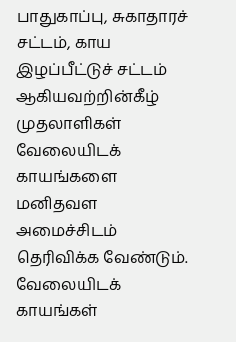பாதுகாப்பு, சுகாதாரச் சட்டம், காய இழப்பீட்டுச் சட்டம் ஆகியவற்றின்கீழ் முதலாளிகள் வேலையிடக் காயங்களை மனிதவள அமைச்சிடம் தெரிவிக்க வேண்டும். வேலையிடக் காயங்கள்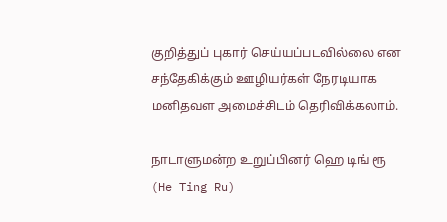குறித்துப் புகார் செய்யப்படவில்லை என சந்தேகிக்கும் ஊழியர்கள் நேரடியாக மனிதவள அமைச்சிடம் தெரிவிக்கலாம்.

நாடாளுமன்ற உறுப்பினர் ஹெ டிங் ரூ (He Ting Ru)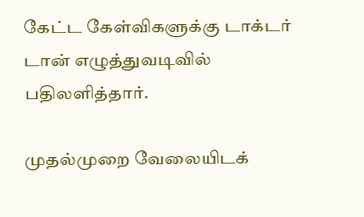கேட்ட கேள்விகளுக்கு டாக்டர் டான் எழுத்துவடிவில் பதிலளித்தார்.

முதல்முறை வேலையிடக்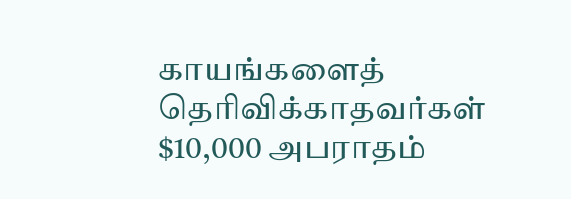காயங்களைத் தெரிவிக்காதவர்கள் $10,000 அபராதம்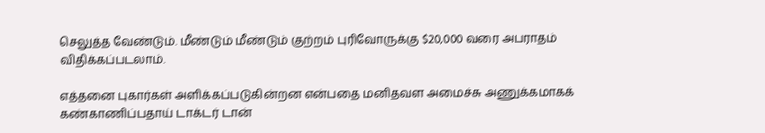செலுத்த வேண்டும். மீண்டும் மீண்டும் குற்றம் புரிவோருக்கு $20,000 வரை அபராதம் விதிக்கப்படலாம்.

எத்தனை புகார்கள் அளிக்கப்படுகின்றன என்பதை மனிதவள அமைச்சு அணுக்கமாகக் கண்காணிப்பதாய் டாக்டர் டான்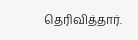தெரிவித்தார்.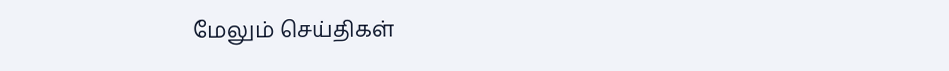மேலும் செய்திகள்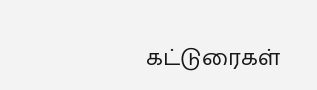கட்டுரைகள்